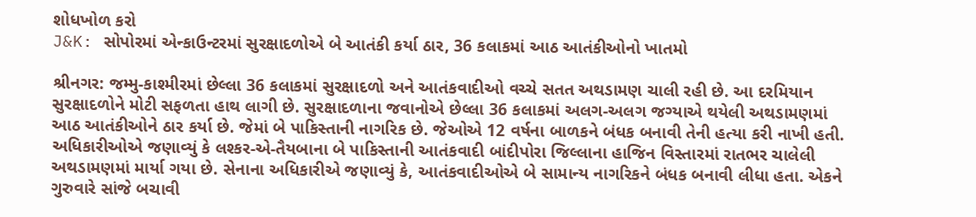શોધખોળ કરો
J&K: સોપોરમાં એન્કાઉન્ટરમાં સુરક્ષાદળોએ બે આતંકી કર્યા ઠાર, 36 કલાકમાં આઠ આતંકીઓનો ખાતમો

શ્રીનગર: જમ્મુ-કાશ્મીરમાં છેલ્લા 36 કલાકમાં સુરક્ષાદળો અને આતંકવાદીઓ વચ્ચે સતત અથડામણ ચાલી રહી છે. આ દરમિયાન સુરક્ષાદળોને મોટી સફળતા હાથ લાગી છે. સુરક્ષાદળાના જવાનોએ છેલ્લા 36 કલાકમાં અલગ-અલગ જગ્યાએ થયેલી અથડામણમાં આઠ આતંકીઓને ઠાર કર્યા છે. જેમાં બે પાકિસ્તાની નાગરિક છે. જેઓએ 12 વર્ષના બાળકને બંધક બનાવી તેની હત્યા કરી નાખી હતી. અધિકારીઓએ જણાવ્યું કે લશ્કર-એ-તૈયબાના બે પાકિસ્તાની આતંકવાદી બાંદીપોરા જિલ્લાના હાજિન વિસ્તારમાં રાતભર ચાલેલી અથડામણમાં માર્યા ગયા છે. સેનાના અધિકારીએ જણાવ્યું કે, આતંકવાદીઓએ બે સામાન્ય નાગરિકને બંધક બનાવી લીધા હતા. એકને ગુરુવારે સાંજે બચાવી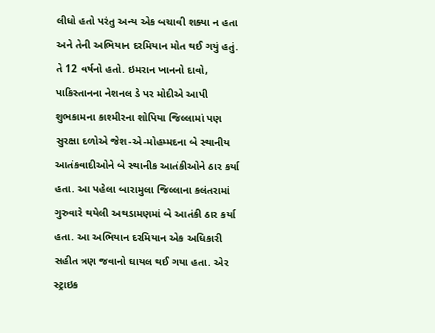લીધો હતો પરંતુ અન્ય એક બચાવી શક્યા ન હતા અને તેની અભિયાન દરમિયાન મોત થઈ ગયું હતું. તે 12 વર્ષનો હતો. ઇમરાન ખાનનો દાવો, પાકિસ્તાનના નેશનલ ડે પર મોદીએ આપી શુભકામના કાશ્મીરના શોપિયા જિલ્લામાં પણ સુરક્ષા દળોએ જેશ-એ-મોહમ્મદના બે સ્થાનીય આતંકવાદીઓને બે સ્થાનીક આતંકીઓને ઠાર કર્યા હતા. આ પહેલા બારામુલા જિલ્લાના કલંતરામાં ગુરુવારે થયેલી અથડામણમાં બે આતંકી ઠાર કર્યા હતા. આ અભિયાન દરમિયાન એક અધિકારી સહીત ત્રણ જવાનો ઘાયલ થઈ ગયા હતા. એર સ્ટ્રાઇક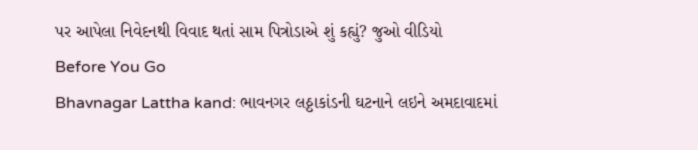પર આપેલા નિવેદનથી વિવાદ થતાં સામ પિત્રોડાએ શું કહ્યું? જુઓ વીડિયો
Before You Go
Bhavnagar Lattha kand: ભાવનગર લઠ્ઠાકાંડની ઘટનાને લઇને અમદાવાદમાં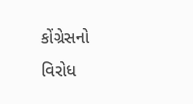કોંગ્રેસનો વિરોધ